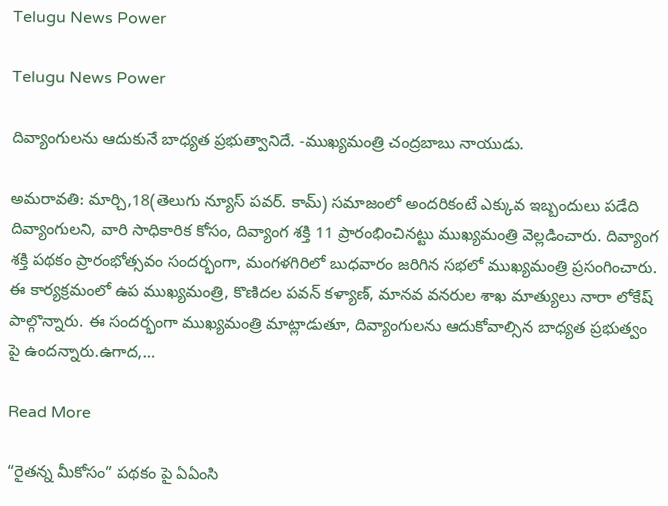Telugu News Power

Telugu News Power

దివ్యాంగులను ఆదుకునే బాధ్యత ప్రభుత్వానిదే. -ముఖ్యమంత్రి చంద్రబాబు నాయుడు.

అమరావతి: మార్చి,18(తెలుగు న్యూస్ పవర్. కామ్) సమాజంలో అందరికంటే ఎక్కువ ఇబ్బందులు పడేది దివ్యాంగులని, వారి సాధికారిక కోసం, దివ్యాంగ శక్తి 11 ప్రారంభించినట్టు ముఖ్యమంత్రి వెల్లడించారు. దివ్యాంగ శక్తి పథకం ప్రారంభోత్సవం సందర్భంగా, మంగళగిరిలో బుధవారం జరిగిన సభలో ముఖ్యమంత్రి ప్రసంగించారు. ఈ కార్యక్రమంలో ఉప ముఖ్యమంత్రి, కొణిదల పవన్ కళ్యాణ్, మానవ వనరుల శాఖ మాత్యులు నారా లోకేష్ పాల్గొన్నారు. ఈ సందర్భంగా ముఖ్యమంత్రి మాట్లాడుతూ, దివ్యాంగులను ఆదుకోవాల్సిన బాధ్యత ప్రభుత్వం పై ఉందన్నారు.ఉగాద,…

Read More

“రైతన్న మీకోసం” పథకం పై ఏఏంసి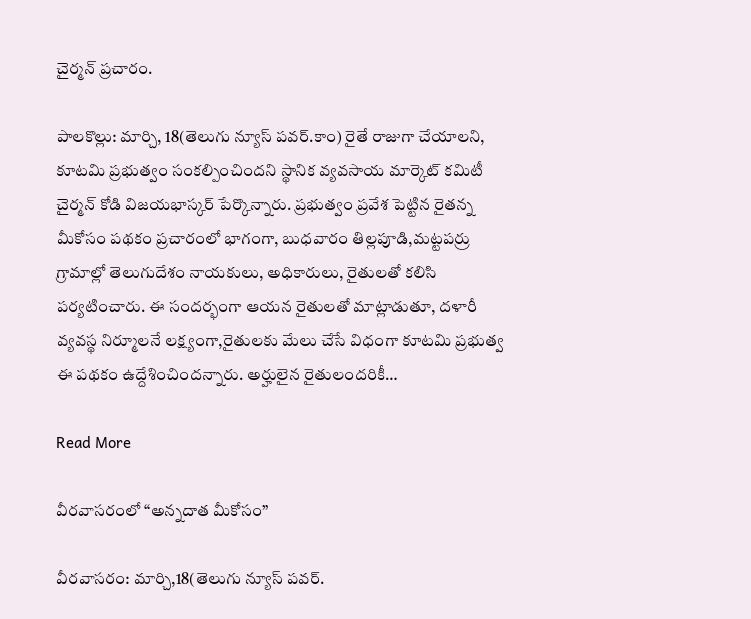చైర్మన్ ప్రచారం.

పాలకొల్లు: మార్చి, 18(తెలుగు న్యూస్ పవర్.కాం) రైతే రాజుగా చేయాలని, కూటమి ప్రభుత్వం సంకల్పించిందని స్థానిక వ్యవసాయ మార్కెట్ కమిటీ చైర్మన్ కోడి విజయభాస్కర్ పేర్కొన్నారు. ప్రభుత్వం ప్రవేశ పెట్టిన రైతన్న మీకోసం పథకం ప్రచారంలో భాగంగా, బుధవారం తిల్లపూడి,మట్టపర్రు గ్రామాల్లో తెలుగుదేశం నాయకులు, అధికారులు, రైతులతో కలిసి పర్యటించారు. ఈ సందర్భంగా ఆయన రైతులతో మాట్లాడుతూ, దళారీ వ్యవస్థ నిర్మూలనే లక్ష్యంగా,రైతులకు మేలు చేసే విధంగా కూటమి ప్రభుత్వ ఈ పథకం ఉద్దేశించిందన్నారు. అర్హులైన రైతులందరికీ…

Read More

వీరవాసరంలో “అన్నదాత మీకోసం”

వీరవాసరం: మార్చి,18(తెలుగు న్యూస్ పవర్.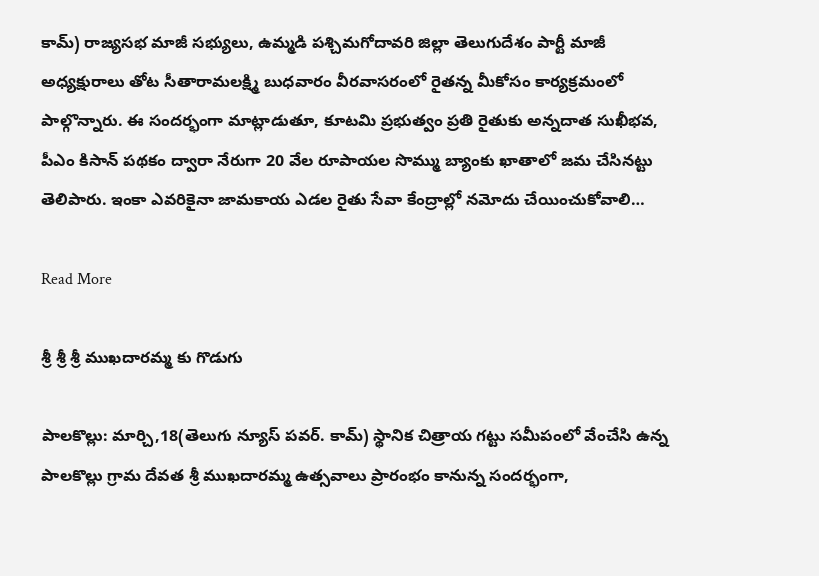కామ్) రాజ్యసభ మాజీ సభ్యులు, ఉమ్మడి పశ్చిమగోదావరి జిల్లా తెలుగుదేశం పార్టీ మాజీ అధ్యక్షురాలు తోట సీతారామలక్ష్మి బుధవారం వీరవాసరంలో రైతన్న మీకోసం కార్యక్రమంలో పాల్గొన్నారు. ఈ సందర్భంగా మాట్లాడుతూ, కూటమి ప్రభుత్వం ప్రతి రైతుకు అన్నదాత సుఖీభవ, పీఎం కిసాన్ పథకం ద్వారా నేరుగా 20 వేల రూపాయల సొమ్ము బ్యాంకు ఖాతాలో జమ చేసినట్టు తెలిపారు. ఇంకా ఎవరికైనా జామకాయ ఎడల రైతు సేవా కేంద్రాల్లో నమోదు చేయించుకోవాలి…

Read More

శ్రీ శ్రీ శ్రీ ముఖదారమ్మ కు గొడుగు

పాలకొల్లు: మార్చి,18(తెలుగు న్యూస్ పవర్. కామ్) స్థానిక చిత్రాయ గట్టు సమీపంలో వేంచేసి ఉన్న పాలకొల్లు గ్రామ దేవత శ్రీ ముఖదారమ్మ ఉత్సవాలు ప్రారంభం కానున్న సందర్భంగా,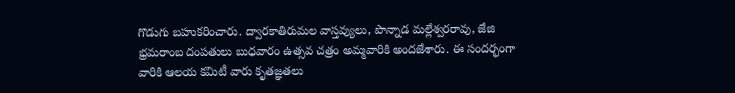గొడుగు బహుకరించారు. ద్వారకాతిరుమల వాస్తవ్యులు, పొన్నాడ మల్లేశ్వరరావు, జేజి భ్రమరాంబ దంపతులు బుధవారం ఉత్సవ చత్రం అమ్మవారికి అందజేశారు. ఈ సందర్భంగా వారికి ఆలయ కమిటీ వారు కృతజ్ఞతలు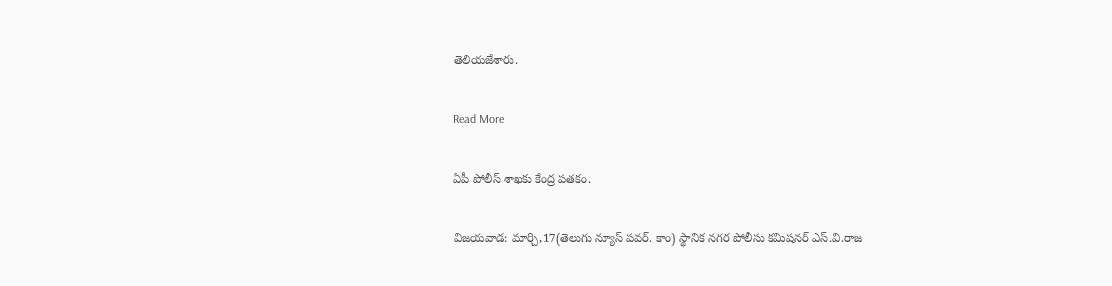తెలియజేశారు.

Read More

ఏపీ పోలీస్ శాఖకు కేంద్ర పతకం.

విజయవాడ: మార్చి,17(తెలుగు న్యూస్ పవర్. కాం) స్థానిక నగర పోలీసు కమిషనర్ ఎస్.వి.రాజ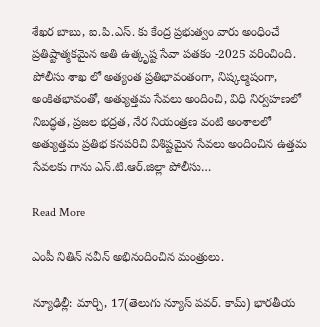శేఖర బాబు, ఐ.పి.ఎస్. కు కేంద్ర ప్రభుత్వం వారు అంధించే ప్రతిష్టాత్మకమైన అతి ఉత్కృష్ట సేవా పతకం -2025 వరించింది. పోలీసు శాఖ లో అత్యంత ప్రతిభావంతంగా, నిష్కల్మషంగా, అంకితభావంతో, అత్యుత్తమ సేవలు అందించి, విధి నిర్వహణలో నిబద్ధత, ప్రజల భద్రత, నేర నియంత్రణ వంటి అంశాలలో అత్యుత్తమ ప్రతిభ కనపరిచి విశిష్టమైన సేవలు అందించిన ఉత్తమ సేవలకు గాను ఎన్.టి.ఆర్.జిల్లా పోలీసు…

Read More

ఎంపీ నితిన్ నవీన్ అభినందించిన మంత్రులు.

న్యూఢిల్లీ: మార్చి, 17(తెలుగు న్యూస్ పవర్. కామ్) భారతీయ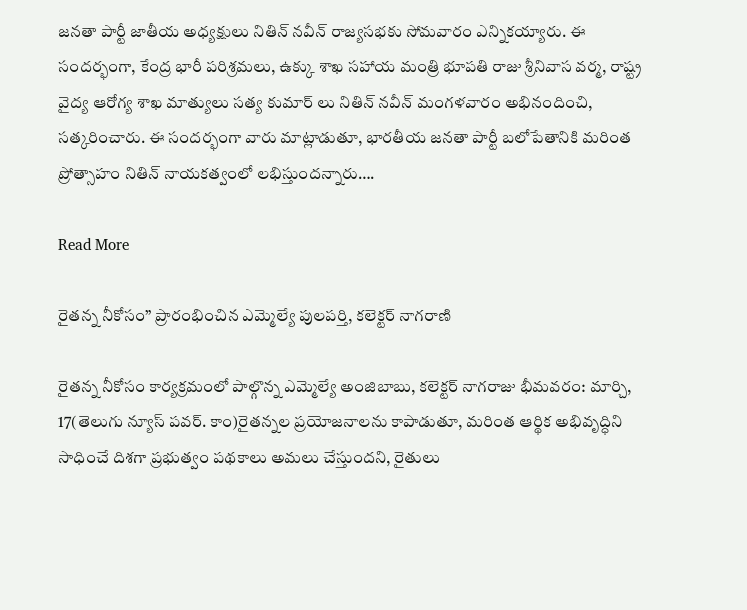జనతా పార్టీ జాతీయ అధ్యక్షులు నితిన్ నవీన్ రాజ్యసభకు సోమవారం ఎన్నికయ్యారు. ఈ సందర్భంగా, కేంద్ర భారీ పరిశ్రమలు, ఉక్కు శాఖ సహాయ మంత్రి భూపతి రాజు శ్రీనివాస వర్మ, రాష్ట్ర వైద్య ఆరోగ్య శాఖ మాత్యులు సత్య కుమార్ లు నితిన్ నవీన్ మంగళవారం అభినందించి, సత్కరించారు. ఈ సందర్భంగా వారు మాట్లాడుతూ, భారతీయ జనతా పార్టీ బలోపేతానికి మరింత ప్రోత్సాహం నితిన్ నాయకత్వంలో లభిస్తుందన్నారు….

Read More

రైతన్న నీకోసం” ప్రారంభించిన ఎమ్మెల్యే పులపర్తి, కలెక్టర్ నాగరాణి

రైతన్న నీకోసం కార్యక్రమంలో పాల్గొన్న ఎమ్మెల్యే అంజిబాబు, కలెక్టర్ నాగరాజు భీమవరం: మార్చి, 17(తెలుగు న్యూస్ పవర్. కాం)రైతన్నల ప్రయోజనాలను కాపాడుతూ, మరింత ఆర్థిక అభివృద్ధిని సాధించే దిశగా ప్రభుత్వం పథకాలు అమలు చేస్తుందని, రైతులు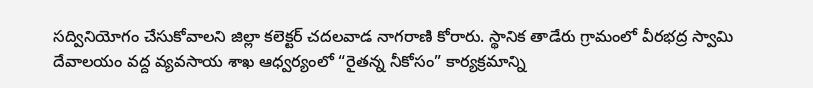సద్వినియోగం చేసుకోవాలని జిల్లా కలెక్టర్ చదలవాడ నాగరాణి కోరారు. స్థానిక తాడేరు గ్రామంలో వీరభద్ర స్వామి దేవాలయం వద్ద వ్యవసాయ శాఖ ఆధ్వర్యంలో “రైతన్న నీకోసం” కార్యక్రమాన్ని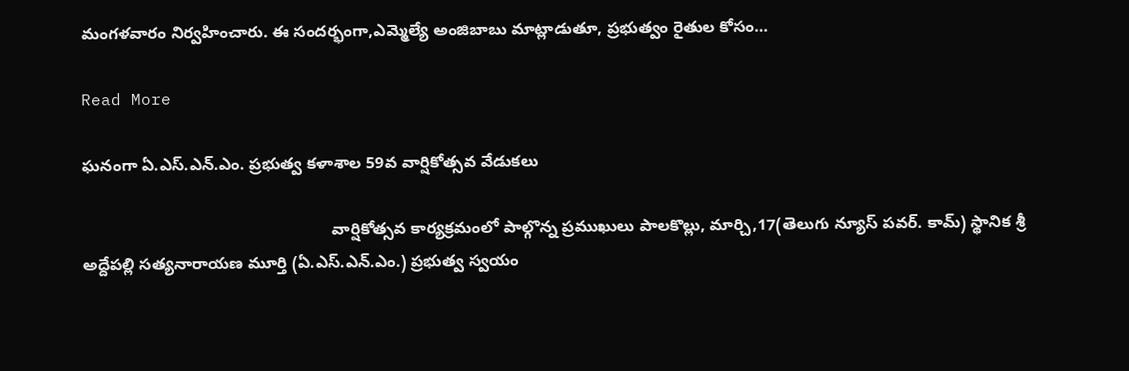మంగళవారం నిర్వహించారు. ఈ సందర్భంగా,ఎమ్మెల్యే అంజిబాబు మాట్లాడుతూ, ప్రభుత్వం రైతుల కోసం…

Read More

ఘనంగా ఏ.ఎస్.ఎన్.ఎం. ప్రభుత్వ కళాశాల 59వ వార్షికోత్సవ వేడుకలు

                                                       వార్షికోత్సవ కార్యక్రమంలో పాల్గొన్న ప్రముఖులు పాలకొల్లు, మార్చి,17(తెలుగు న్యూస్ పవర్. కామ్) స్థానిక శ్రీ అద్దేపల్లి సత్యనారాయణ మూర్తి (ఏ.ఎస్.ఎన్.ఎం.) ప్రభుత్వ స్వయం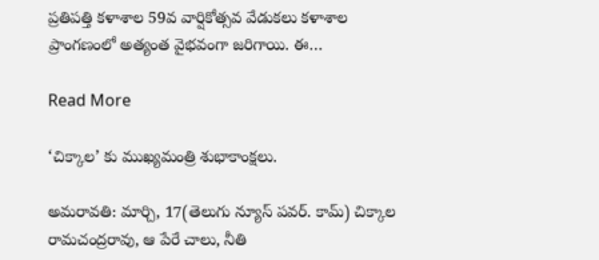ప్రతిపత్తి కళాశాల 59వ వార్షికోత్సవ వేడుకలు కళాశాల ప్రాంగణంలో అత్యంత వైభవంగా జరిగాయి. ఈ…

Read More

‘చిక్కాల’ కు ముఖ్యమంత్రి శుభాకాంక్షలు.

అమరావతి: మార్చి, 17(తెలుగు న్యూస్ పవర్. కామ్) చిక్కాల రామచంద్రరావు, ఆ పేరే చాలు, నీతి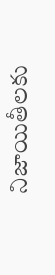నిజాయితీలకు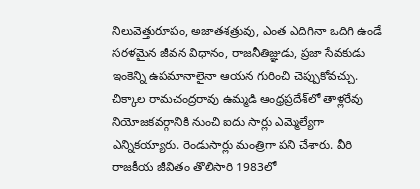నిలువెత్తురూపం, అజాతశత్రువు, ఎంత ఎదిగినా ఒదిగి ఉండే సరళమైన జీవన విధానం, రాజనీతిజ్ఞుడు, ప్రజా సేవకుడు ఇంకెన్ని ఉపమానాలైనా ఆయన గురించి చెప్పుకోవచ్చు. చిక్కాల రామచంద్రరావు ఉమ్మడి ఆంధ్రప్రదేశ్‌లో తాళ్లరేవు నియోజకవర్గానికి నుంచి ఐదు సార్లు ఎమ్మెల్యేగా ఎన్నికయ్యారు. రెండుసార్లు మంత్రిగా పని చేశారు. వీరి రాజకీయ జీవితం తొలిసారి 1983లో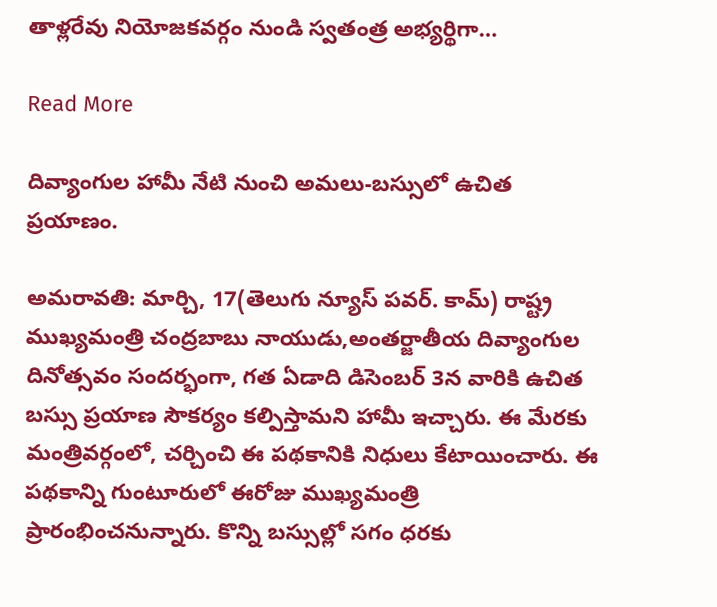తాళ్లరేవు నియోజకవర్గం నుండి స్వతంత్ర అభ్యర్థిగా…

Read More

దివ్యాంగుల హామీ నేటి నుంచి అమలు-బస్సులో ఉచిత ప్రయాణం.

అమరావతి: మార్చి, 17(తెలుగు న్యూస్ పవర్. కామ్) రాష్ట్ర ముఖ్యమంత్రి చంద్రబాబు నాయుడు,అంతర్జాతీయ దివ్యాంగుల దినోత్సవం సందర్భంగా, గత ఏడాది డిసెంబర్ 3న వారికి ఉచిత బస్సు ప్రయాణ సౌకర్యం కల్పిస్తామని హామీ ఇచ్చారు. ఈ మేరకు మంత్రివర్గంలో, చర్చించి ఈ పథకానికి నిధులు కేటాయించారు. ఈ పథకాన్ని గుంటూరులో ఈరోజు ముఖ్యమంత్రి ప్రారంభించనున్నారు. కొన్ని బస్సుల్లో సగం ధరకు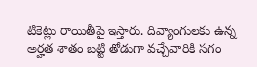టికెట్లు రాయితీపై ఇస్తారు. దివ్యాంగులకు ఉన్న అర్హత శాతం బట్టి తోడుగా వచ్చేవారికి సగం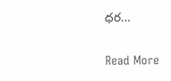ధర…

Read More